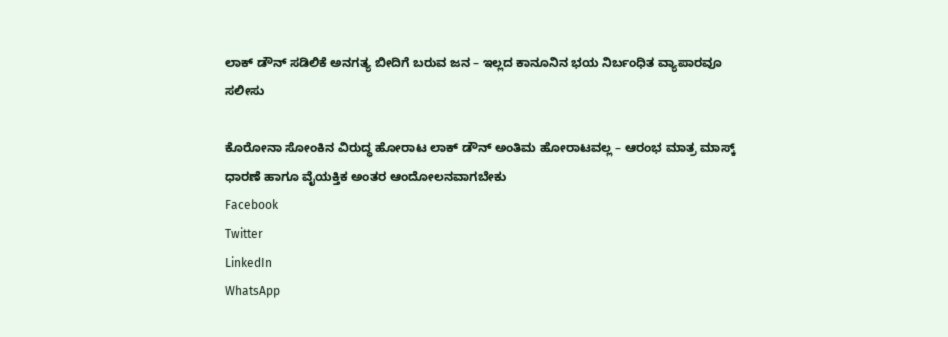ಲಾಕ್ ಡೌನ್ ಸಡಿಲಿಕೆ ಅನಗತ್ಯ ಬೀದಿಗೆ ಬರುವ ಜನ – ಇಲ್ಲದ ಕಾನೂನಿನ ಭಯ ನಿರ್ಬಂಧಿತ ವ್ಯಾಪಾರವೂ ಸಲೀಸು

ಕೊರೋನಾ ಸೋಂಕಿನ ವಿರುದ್ಧ ಹೋರಾಟ ಲಾಕ್ ಡೌನ್ ಅಂತಿಮ ಹೋರಾಟವಲ್ಲ – ಆರಂಭ ಮಾತ್ರ ಮಾಸ್ಕ್ ಧಾರಣೆ ಹಾಗೂ ವೈಯಕ್ತಿಕ ಅಂತರ ಆಂದೋಲನವಾಗಬೇಕು
Facebook
Twitter
LinkedIn
WhatsApp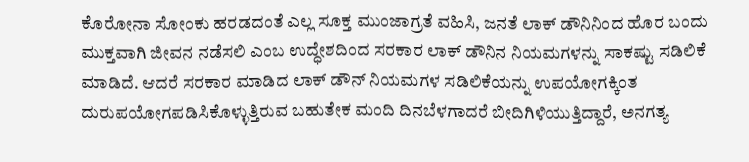ಕೊರೋನಾ ಸೋಂಕು ಹರಡದಂತೆ ಎಲ್ಲ ಸೂಕ್ತ ಮುಂಜಾಗ್ರತೆ ವಹಿಸಿ, ಜನತೆ ಲಾಕ್ ಡೌನಿನಿಂದ ಹೊರ ಬಂದು ಮುಕ್ತವಾಗಿ ಜೀವನ ನಡೆಸಲಿ ಎಂಬ ಉದ್ಧೇಶದಿಂದ ಸರಕಾರ ಲಾಕ್ ಡೌನಿನ ನಿಯಮಗಳನ್ನು ಸಾಕಷ್ಟು ಸಡಿಲಿಕೆ ಮಾಡಿದೆ. ಆದರೆ ಸರಕಾರ ಮಾಡಿದ ಲಾಕ್ ಡೌನ್ ನಿಯಮಗಳ ಸಡಿಲಿಕೆಯನ್ನು ಉಪಯೋಗಕ್ಕಿಂತ ದುರುಪಯೋಗಪಡಿಸಿಕೊಳ್ಳುತ್ತಿರುವ ಬಹುತೇಕ ಮಂದಿ ದಿನಬೆಳಗಾದರೆ ಬೀದಿಗಿಳಿಯುತ್ತಿದ್ದಾರೆ, ಅನಗತ್ಯ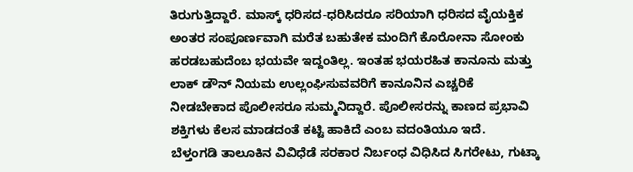ತಿರುಗುತ್ತಿದ್ದಾರೆ. ಮಾಸ್ಕ್ ಧರಿಸದ-ಧರಿಸಿದರೂ ಸರಿಯಾಗಿ ಧರಿಸದ ವೈಯಕ್ತಿಕ ಅಂತರ ಸಂಪೂರ್ಣವಾಗಿ ಮರೆತ ಬಹುತೇಕ‌ ಮಂದಿಗೆ ಕೊರೋನಾ ಸೋಂಕು ಹರಡಬಹುದೆಂಬ ಭಯವೇ ಇದ್ದಂತಿಲ್ಲ. ಇಂತಹ ಭಯರಹಿತ ಕಾನೂನು ಮತ್ತು ಲಾಕ್ ಡೌನ್ ನಿಯಮ ಉಲ್ಲಂಘಿಸುವವರಿಗೆ ಕಾನೂನಿನ ಎಚ್ಚರಿಕೆ ನೀಡಬೇಕಾದ ಪೊಲೀಸರೂ ಸುಮ್ಮನಿದ್ದಾರೆ. ಪೊಲೀಸರನ್ನು ಕಾಣದ ಪ್ರಭಾವಿ ಶಕ್ತಿಗಳು ಕೆಲಸ ಮಾಡದಂತೆ ಕಟ್ಟಿ ಹಾಕಿದೆ ಎಂಬ ವದಂತಿಯೂ ಇದೆ.
ಬೆಳ್ತಂಗಡಿ ತಾಲೂಕಿನ ವಿವಿಧೆಡೆ ಸರಕಾರ ನಿರ್ಬಂಧ ವಿಧಿಸಿದ ಸಿಗರೇಟು, ಗುಟ್ಕಾ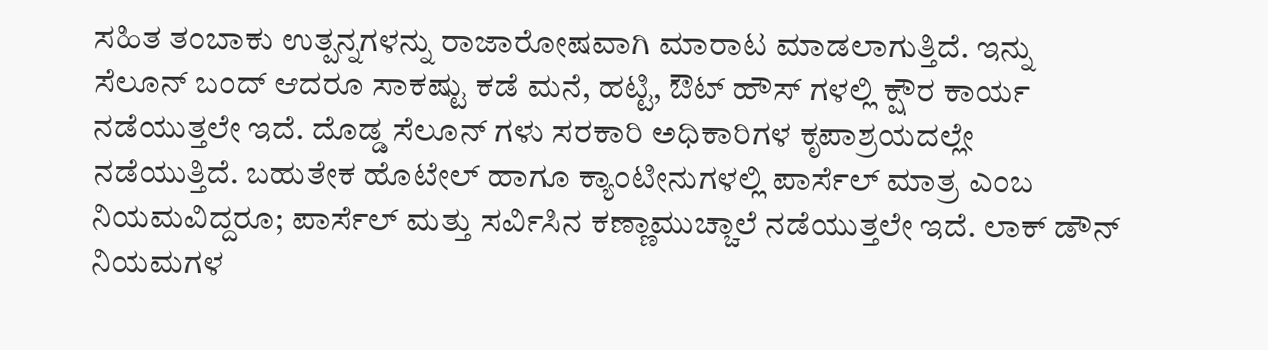ಸಹಿತ ತಂಬಾಕು ಉತ್ಪನ್ನಗಳನ್ನು ರಾಜಾರೋಷವಾಗಿ ಮಾರಾಟ ಮಾಡಲಾಗುತ್ತಿದೆ. ಇನ್ನು ಸೆಲೂನ್ ಬಂದ್ ಆದರೂ ಸಾಕಷ್ಟು ಕಡೆ ಮನೆ, ಹಟ್ಟಿ, ಔಟ್ ಹೌಸ್ ಗಳಲ್ಲಿ ಕ್ಷೌರ ಕಾರ್ಯ ನಡೆಯುತ್ತಲೇ ಇದೆ. ದೊಡ್ಡ ಸೆಲೂನ್ ಗಳು ಸರಕಾರಿ ಅಧಿಕಾರಿಗಳ ಕೃಪಾಶ್ರಯದಲ್ಲೇ ನಡೆಯುತ್ತಿದೆ. ಬಹುತೇಕ ಹೊಟೇಲ್ ಹಾಗೂ ಕ್ಯಾಂಟೀನುಗಳಲ್ಲಿ ಪಾರ್ಸೆಲ್ ಮಾತ್ರ ಎಂಬ ನಿಯಮವಿದ್ದರೂ; ಪಾರ್ಸೆಲ್ ಮತ್ತು ಸರ್ವಿಸಿನ ಕಣ್ಣಾಮುಚ್ಚಾಲೆ ನಡೆಯುತ್ತಲೇ ಇದೆ. ಲಾಕ್ ಡೌನ್ ನಿಯಮಗಳ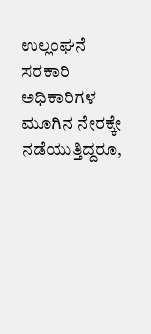ಉಲ್ಲಂಘನೆ ಸರಕಾರಿ ಅಧಿಕಾರಿಗಳ ಮೂಗಿನ ನೇರಕ್ಕೇ ನಡೆಯುತ್ತಿದ್ದರೂ,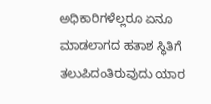ಅಧಿಕಾರಿಗಳೆಲ್ಲರೂ ಏನೂ ಮಾಡಲಾಗದ ಹತಾಶ ಸ್ಥಿತಿಗೆ ತಲುಪಿದಂತಿರುವುದು ಯಾರ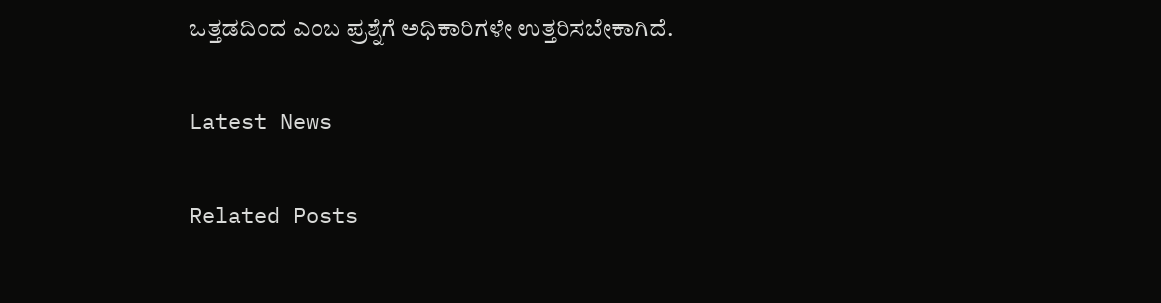ಒತ್ತಡದಿಂದ ಎಂಬ ಪ್ರಶ್ನೆಗೆ ಅಧಿಕಾರಿಗಳೇ ಉತ್ತರಿಸಬೇಕಾಗಿದೆ.

Latest News

Related Posts